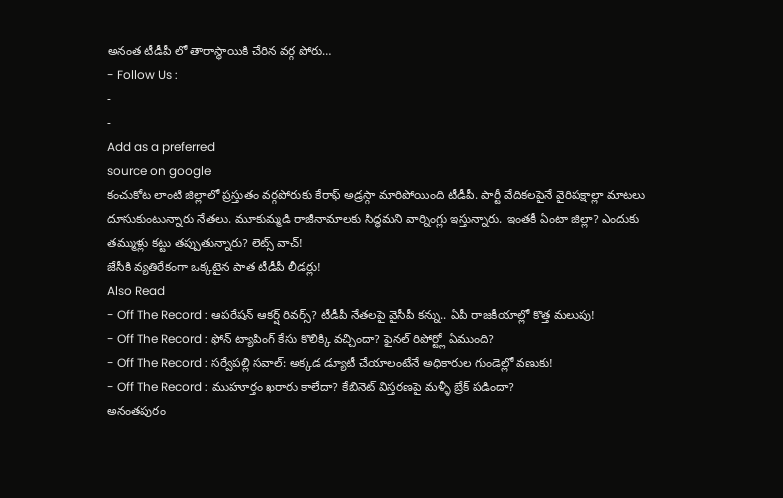అనంత టీడీపీ లో తారాస్థాయికి చేరిన వర్గ పోరు…
- Follow Us :
-
-
Add as a preferred
source on google
కంచుకోట లాంటి జిల్లాలో ప్రస్తుతం వర్గపోరుకు కేరాఫ్ అడ్రస్గా మారిపోయింది టీడీపీ. పార్టీ వేదికలపైనే వైరిపక్షాల్లా మాటలు దూసుకుంటున్నారు నేతలు. మూకుమ్మడి రాజీనామాలకు సిద్ధమని వార్నింగ్లు ఇస్తున్నారు. ఇంతకీ ఏంటా జిల్లా? ఎందుకు తమ్ముళ్లు కట్టు తప్పుతున్నారు? లెట్స్ వాచ్!
జేసీకి వ్యతిరేకంగా ఒక్కటైన పాత టీడీపీ లీడర్లు!
Also Read
- Off The Record : ఆపరేషన్ ఆకర్ష్ రివర్స్? టీడీపీ నేతలపై వైసీపీ కన్ను.. ఏపీ రాజకీయాల్లో కొత్త మలుపు!
- Off The Record : ఫోన్ ట్యాపింగ్ కేసు కొలిక్కి వచ్చిందా? ఫైనల్ రిపోర్ట్లో ఏముంది?
- Off The Record : సర్వేపల్లి సవాల్: అక్కడ డ్యూటీ చేయాలంటేనే అధికారుల గుండెల్లో వణుకు!
- Off The Record : ముహూర్తం ఖరారు కాలేదా? కేబినెట్ విస్తరణపై మళ్ళీ బ్రేక్ పడిందా?
అనంతపురం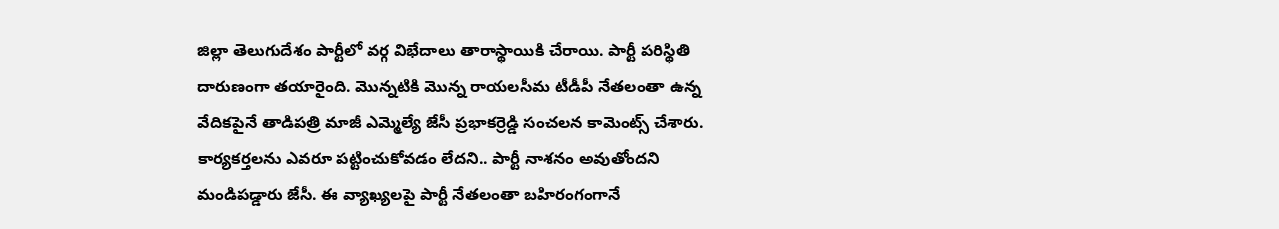జిల్లా తెలుగుదేశం పార్టీలో వర్గ విభేదాలు తారాస్థాయికి చేరాయి. పార్టీ పరిస్థితి దారుణంగా తయారైంది. మొన్నటికి మొన్న రాయలసీమ టీడీపీ నేతలంతా ఉన్న వేదికపైనే తాడిపత్రి మాజీ ఎమ్మెల్యే జేసీ ప్రభాకర్రెడ్డి సంచలన కామెంట్స్ చేశారు. కార్యకర్తలను ఎవరూ పట్టించుకోవడం లేదని.. పార్టీ నాశనం అవుతోందని మండిపడ్డారు జేసీ. ఈ వ్యాఖ్యలపై పార్టీ నేతలంతా బహిరంగంగానే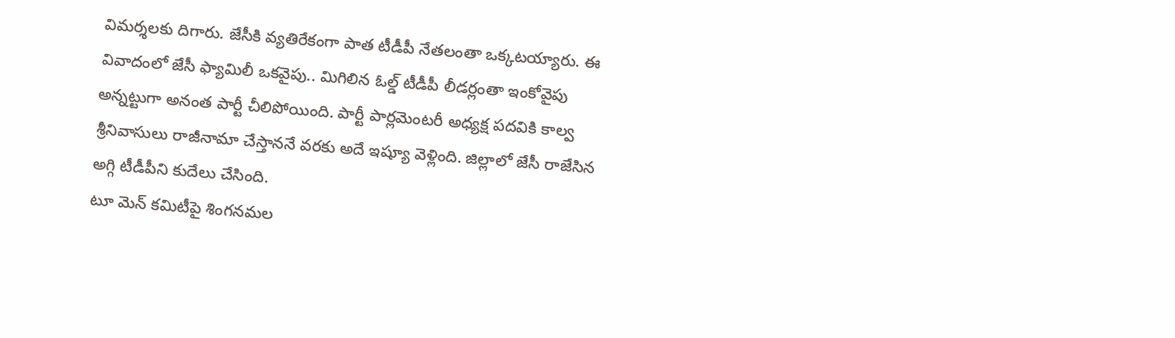విమర్శలకు దిగారు. జేసీకి వ్యతిరేకంగా పాత టీడీపీ నేతలంతా ఒక్కటయ్యారు. ఈ వివాదంలో జేసీ ఫ్యామిలీ ఒకవైపు.. మిగిలిన ఓల్డ్ టీడీపీ లీడర్లంతా ఇంకోవైపు అన్నట్టుగా అనంత పార్టీ చీలిపోయింది. పార్టీ పార్లమెంటరీ అధ్యక్ష పదవికి కాల్వ శ్రీనివాసులు రాజీనామా చేస్తాననే వరకు అదే ఇష్యూ వెళ్లింది. జిల్లాలో జేసీ రాజేసిన అగ్గి టీడీపీని కుదేలు చేసింది.
టూ మెన్ కమిటీపై శింగనమల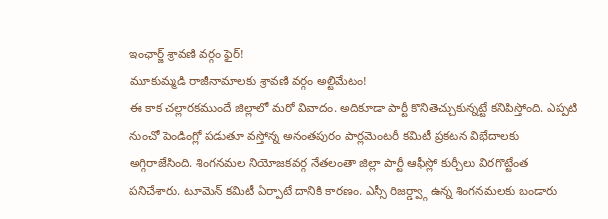ఇంఛార్జ్ శ్రావణి వర్గం ఫైర్!
మూకుమ్మడి రాజీనామాలకు శ్రావణి వర్గం అల్టిమేటం!
ఈ కాక చల్లారకముందే జిల్లాలో మరో వివాదం. అదికూడా పార్టీ కొనితెచ్చుకున్నట్టే కనిపిస్తోంది. ఎప్పటి నుంచో పెండింగ్లో పడుతూ వస్తోన్న అనంతపురం పార్లమెంటరీ కమిటీ ప్రకటన విభేదాలకు అగ్గిరాజేసింది. శింగనమల నియోజకవర్గ నేతలంతా జిల్లా పార్టీ ఆఫీస్లో కుర్చీలు విరగొట్టేంత పనిచేశారు. టూమెన్ కమిటీ ఏర్పాటే దానికి కారణం. ఎస్సీ రిజర్డ్వ్గా ఉన్న శింగనమలకు బండారు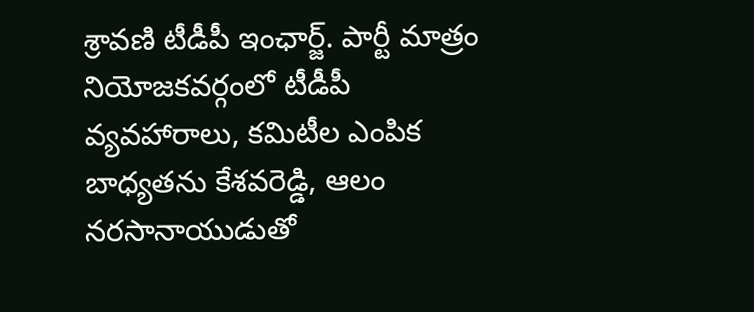శ్రావణి టీడీపీ ఇంఛార్జ్. పార్టీ మాత్రం నియోజకవర్గంలో టీడీపీ వ్యవహారాలు, కమిటీల ఎంపిక బాధ్యతను కేశవరెడ్డి, ఆలం నరసానాయుడుతో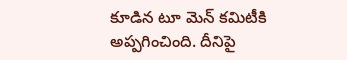కూడిన టూ మెన్ కమిటీకి అప్పగించింది. దీనిపై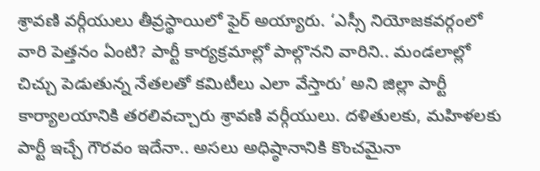శ్రావణి వర్గీయులు తీవ్రస్థాయిలో ఫైర్ అయ్యారు. ‘ఎస్సీ నియోజకవర్గంలో వారి పెత్తనం ఏంటి? పార్టీ కార్యక్రమాల్లో పాల్గొనని వారిని.. మండలాల్లో చిచ్చు పెడుతున్న నేతలతో కమిటీలు ఎలా వేస్తారు’ అని జిల్లా పార్టీ కార్యాలయానికి తరలివచ్చారు శ్రావణి వర్గీయులు. దళితులకు, మహిళలకు పార్టీ ఇచ్చే గౌరవం ఇదేనా.. అసలు అధిష్ఠానానికి కొంచమైనా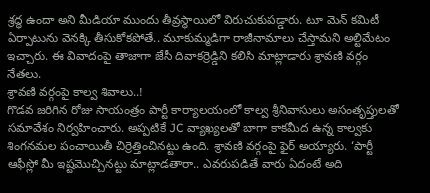శ్రద్ధ ఉందా అని మీడియా ముందు తీవ్రస్థాయిలో విరుచుకుపడ్డారు. టూ మెన్ కమిటీ ఏర్పాటును వెనక్కి తీసుకోకపోతే.. మూకుమ్మడిగా రాజీనామాలు చేస్తామని అల్టిమేటం ఇచ్చారు. ఈ వివాదంపై తాజాగా జేసీ దివాకర్రెడ్డిని కలిసి మాట్లాడారు శ్రావణి వర్గం నేతలు.
శ్రావణి వర్గంపై కాల్వ శివాలు..!
గొడవ జరిగిన రోజు సాయంత్రం పార్టీ కార్యాలయంలో కాల్వ శ్రీనివాసులు అసంతృప్తులతో సమావేశం నిర్వహించారు. అప్పటికే JC వ్యాఖ్యలతో బాగా కాకమీద ఉన్న కాల్వకు శింగనమల పంచాయితీ చిర్రెత్తించినట్టు ఉంది. శ్రావణి వర్గంపై ఫైర్ అయ్యారు. ‘పార్టీ ఆఫీస్లో మీ ఇష్టమొచ్చినట్టు మాట్లాడతారా.. ఎవరుపడితే వారు ఏదంటే అది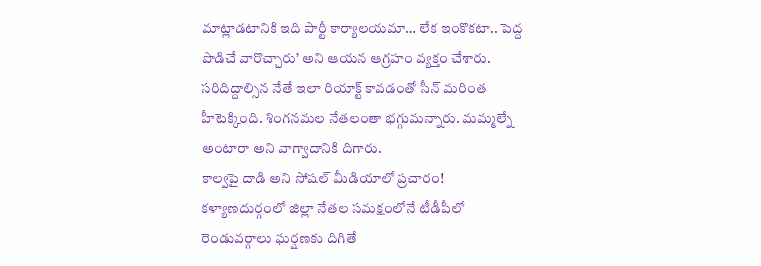మాట్లాడటానికి ఇది పార్టీ కార్యాలయమా… లేక ఇంకొకటా.. పెద్ద పొడిచే వారొచ్చారు’ అని ఆయన ఆగ్రహం వ్యక్తం చేశారు. సరిదిద్దాల్సిన నేతే ఇలా రియాక్ట్ కావడంతో సీన్ మరింత హీటెక్కింది. శింగనమల నేతలంతా భగ్గుమన్నారు. మమ్మల్నే అంటారా అని వాగ్వాదానికి దిగారు.
కాల్వపై దాడి అని సోషల్ మీడియాలో ప్రచారం!
కళ్యాణదుర్గంలో జిల్లా నేతల సమక్షంలోనే టీడీపీలో రెండువర్గాలు ఘర్షణకు దిగితే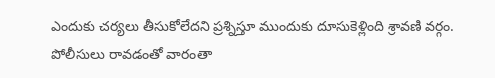ఎందుకు చర్యలు తీసుకోలేదని ప్రశ్నిస్తూ ముందుకు దూసుకెళ్లింది శ్రావణి వర్గం. పోలీసులు రావడంతో వారంతా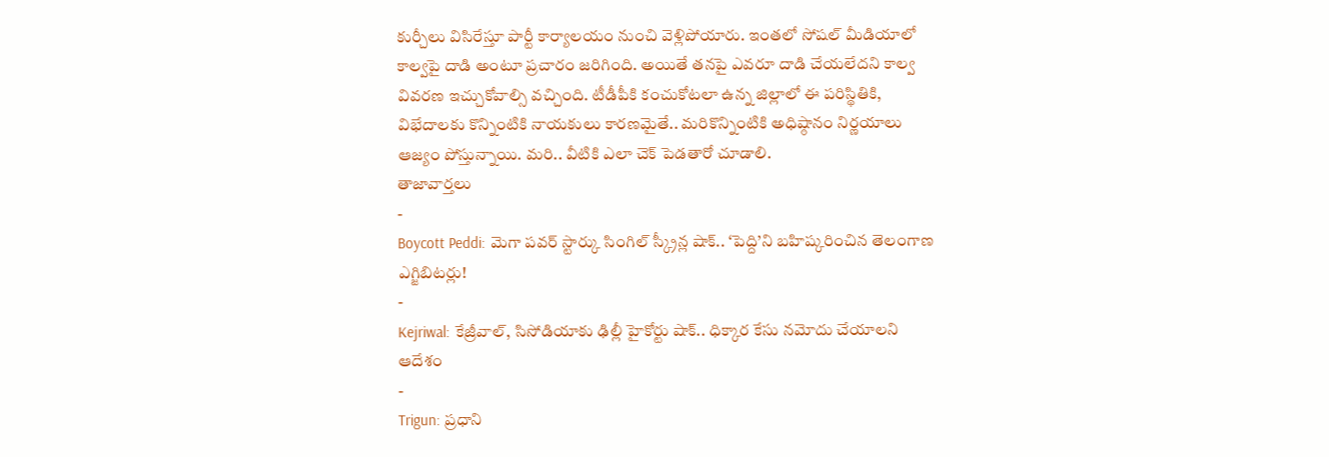కుర్చీలు విసిరేస్తూ పార్టీ కార్యాలయం నుంచి వెళ్లిపోయారు. ఇంతలో సోషల్ మీడియాలో కాల్వపై దాడి అంటూ ప్రచారం జరిగింది. అయితే తనపై ఎవరూ దాడి చేయలేదని కాల్వ వివరణ ఇచ్చుకోవాల్సి వచ్చింది. టీడీపీకి కంచుకోటలా ఉన్న జిల్లాలో ఈ పరిస్థితికి, విభేదాలకు కొన్నింటికి నాయకులు కారణమైతే.. మరికొన్నింటికి అధిష్ఠానం నిర్ణయాలు ఆజ్యం పోస్తున్నాయి. మరి.. వీటికి ఎలా చెక్ పెడతారో చూడాలి.
తాజావార్తలు
-
Boycott Peddi: మెగా పవర్ స్టార్కు సింగిల్ స్క్రీన్ల షాక్.. ‘పెద్ది’ని బహిష్కరించిన తెలంగాణ ఎగ్జిబిటర్లు!
-
Kejriwal: కేజ్రీవాల్, సిసోడియాకు ఢిల్లీ హైకోర్టు షాక్.. ధిక్కార కేసు నమోదు చేయాలని ఆదేశం
-
Trigun: ప్రధాని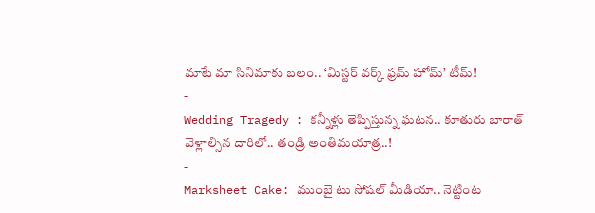మాటే మా సినిమాకు బలం.. ‘మిస్టర్ వర్క్ ఫ్రమ్ హోమ్’ టీమ్!
-
Wedding Tragedy : కన్నీళ్లు తెప్పిస్తున్న ఘటన.. కూతురు బారాత్ వెళ్లాల్సిన దారిలో.. తండ్రి అంతిమయాత్ర..!
-
Marksheet Cake: ముంబై టు సోషల్ మీడియా.. నెట్టింట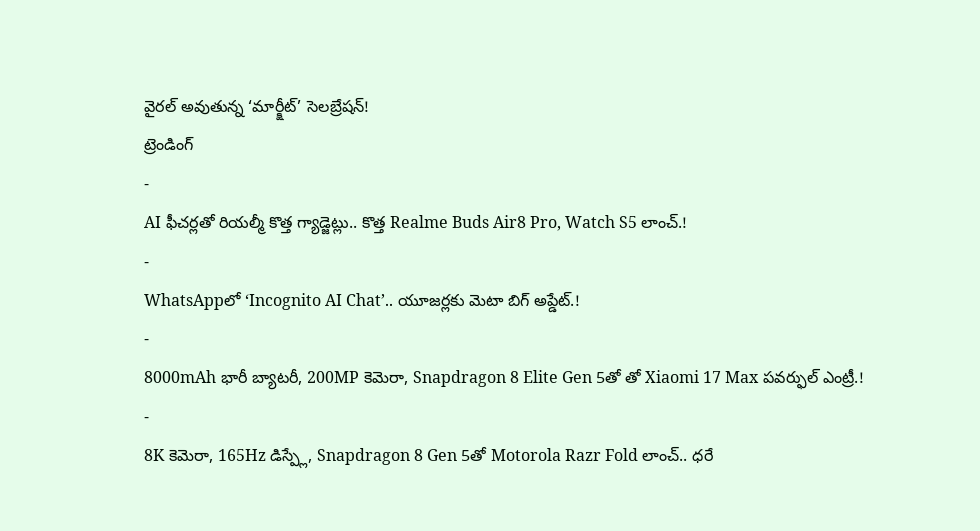వైరల్ అవుతున్న ‘మార్క్షీట్’ సెలబ్రేషన్!
ట్రెండింగ్
-
AI ఫీచర్లతో రియల్మీ కొత్త గ్యాడ్జెట్లు.. కొత్త Realme Buds Air8 Pro, Watch S5 లాంచ్.!
-
WhatsAppలో ‘Incognito AI Chat’.. యూజర్లకు మెటా బిగ్ అప్డేట్.!
-
8000mAh భారీ బ్యాటరీ, 200MP కెమెరా, Snapdragon 8 Elite Gen 5తో తో Xiaomi 17 Max పవర్ఫుల్ ఎంట్రీ.!
-
8K కెమెరా, 165Hz డిస్ప్లే, Snapdragon 8 Gen 5తో Motorola Razr Fold లాంచ్.. ధరే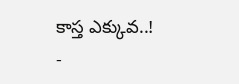కాస్త ఎక్కువ..!
-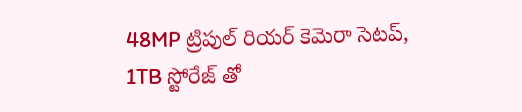48MP ట్రిపుల్ రియర్ కెమెరా సెటప్, 1TB స్టోరేజ్ తో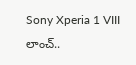Sony Xperia 1 VIII లాంచ్..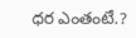ధర ఎంతంటే.?